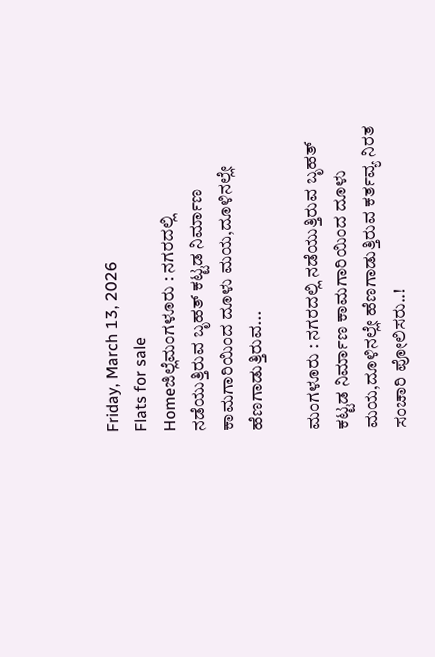Friday, March 13, 2026
Flats for sale
Homeಜಿಲ್ಲೆಮಂಗಳೂರು : ನಗರದಲ್ಲಿ ನಡೆಯುತ್ತಿರುವ ಬೃಹತ್ ಕಟ್ಟಡ ನಿರ್ಮಾಣ ಕಾಮಗಾರಿಯಿಂದ ದೂಳು ಮಯ,ದೂಳಿನಲ್ಲೇ ಹೆಣಗಾಡುತ್ತಿರುವ...

ಮಂಗಳೂರು : ನಗರದಲ್ಲಿ ನಡೆಯುತ್ತಿರುವ ಬೃಹತ್ ಕಟ್ಟಡ ನಿರ್ಮಾಣ ಕಾಮಗಾರಿಯಿಂದ ದೂಳು ಮಯ,ದೂಳಿನಲ್ಲೇ ಹೆಣಗಾಡುತ್ತಿರುವ ಕರ್ತವ್ಯ ನಿರತ ಸಂಚಾರಿ ಪೋಲಿಸರು..!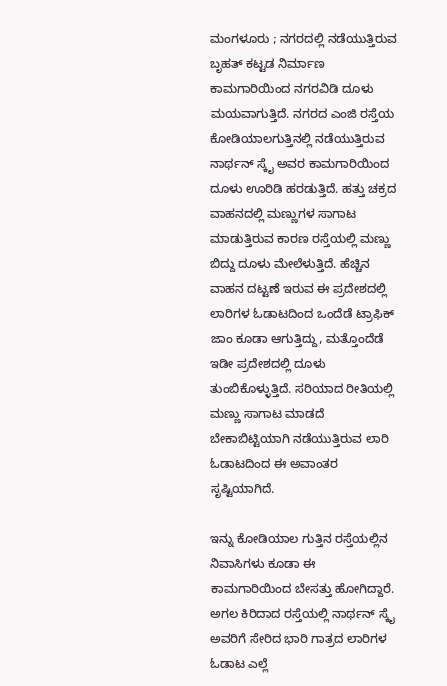ಮಂಗಳೂರು ; ನಗರದಲ್ಲಿ ನಡೆಯುತ್ತಿರುವ ಬೃಹತ್ ಕಟ್ಟಡ ನಿರ್ಮಾಣ ಕಾಮಗಾರಿಯಿಂದ ನಗರವಿಡಿ ದೂಳು ಮಯವಾಗುತ್ತಿದೆ. ನಗರದ ಎಂಜಿ ರಸ್ತೆಯ ಕೋಡಿಯಾಲಗುತ್ತಿನಲ್ಲಿ ನಡೆಯುತ್ತಿರುವ ನಾರ್ಥನ್ ಸ್ಕೈ ಅವರ ಕಾಮಗಾರಿಯಿಂದ ದೂಳು ಊರಿಡಿ ಹರಡುತ್ತಿದೆ. ಹತ್ತು ಚಕ್ರದ ವಾಹನದಲ್ಲಿ ಮಣ್ಣುಗಳ ಸಾಗಾಟ ಮಾಡುತ್ತಿರುವ ಕಾರಣ ರಸ್ತೆಯಲ್ಲಿ ಮಣ್ಣು ಬಿದ್ದು ದೂಳು ಮೇಲೆಳುತ್ತಿದೆ. ಹೆಚ್ಚಿನ ವಾಹನ ದಟ್ಟಣೆ ಇರುವ ಈ ಪ್ರದೇಶದಲ್ಲಿ ಲಾರಿಗಳ ಓಡಾಟದಿಂದ ಒಂದೆಡೆ ಟ್ರಾಫಿಕ್ ಜಾಂ ಕೂಡಾ ಆಗುತ್ತಿದ್ದು, ಮತ್ತೊಂದೆಡೆ ಇಡೀ ಪ್ರದೇಶದಲ್ಲಿ ದೂಳು ತುಂಬಿಕೊಳ್ಳುತ್ತಿದೆ. ಸರಿಯಾದ ರೀತಿಯಲ್ಲಿ ಮಣ್ಣು ಸಾಗಾಟ ಮಾಡದೆ ಬೇಕಾಬಿಟ್ಟಿಯಾಗಿ ನಡೆಯುತ್ತಿರುವ ಲಾರಿ ಓಡಾಟದಿಂದ ಈ ಅವಾಂತರ ಸೃಷ್ಟಿಯಾಗಿದೆ.

ಇನ್ನು ಕೋಡಿಯಾಲ ಗುತ್ತಿನ ರಸ್ತೆಯಲ್ಲಿನ ನಿವಾಸಿಗಳು ಕೂಡಾ ಈ ಕಾಮಗಾರಿಯಿಂದ ಬೇಸತ್ತು ಹೋಗಿದ್ದಾರೆ. ಅಗಲ ಕಿರಿದಾದ ರಸ್ತೆಯಲ್ಲಿ ನಾರ್ಥನ್ ಸ್ಕೈ ಅವರಿಗೆ ಸೇರಿದ ಭಾರಿ ಗಾತ್ರದ ಲಾರಿಗಳ ಓಡಾಟ ಎಲ್ಲೆ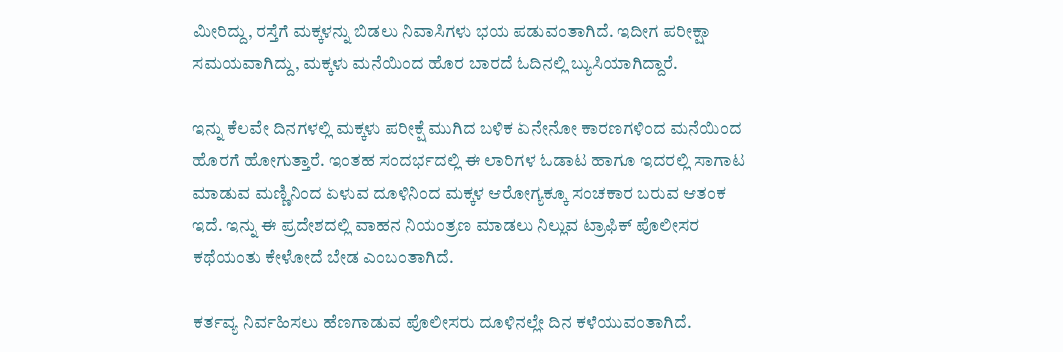ಮೀರಿದ್ದು, ರಸ್ತೆಗೆ ಮಕ್ಕಳನ್ನು ಬಿಡಲು ನಿವಾಸಿಗಳು ಭಯ ಪಡುವಂತಾಗಿದೆ. ಇದೀಗ ಪರೀಕ್ಷಾ ಸಮಯವಾಗಿದ್ದು, ಮಕ್ಕಳು ಮನೆಯಿಂದ ಹೊರ ಬಾರದೆ ಓದಿನಲ್ಲಿ ಬ್ಯುಸಿಯಾಗಿದ್ದಾರೆ.

ಇನ್ನು ಕೆಲವೇ ದಿನಗಳಲ್ಲಿ ಮಕ್ಕಳು ಪರೀಕ್ಷೆ ಮುಗಿದ ಬಳಿಕ ಏನೇನೋ ಕಾರಣಗಳಿಂದ ಮನೆಯಿಂದ ಹೊರಗೆ ಹೋಗುತ್ತಾರೆ. ಇಂತಹ ಸಂದರ್ಭದಲ್ಲಿ ಈ ಲಾರಿಗಳ ಓಡಾಟ ಹಾಗೂ ಇದರಲ್ಲಿ ಸಾಗಾಟ ಮಾಡುವ ಮಣ್ಣಿನಿಂದ ಏಳುವ ದೂಳಿನಿಂದ ಮಕ್ಕಳ ಆರೋಗ್ಯಕ್ಕೂ ಸಂಚಕಾರ ಬರುವ ಆತಂಕ ಇದೆ. ಇನ್ನು ಈ ಪ್ರದೇಶದಲ್ಲಿ ವಾಹನ ನಿಯಂತ್ರಣ ಮಾಡಲು ನಿಲ್ಲುವ ಟ್ರಾಫಿಕ್ ಪೊಲೀಸರ ಕಥೆಯಂತು ಕೇಳೋದೆ ಬೇಡ ಎಂಬಂತಾಗಿದೆ.

ಕರ್ತವ್ಯ ನಿರ್ವಹಿಸಲು ಹೆಣಗಾಡುವ ಪೊಲೀಸರು ದೂಳಿನಲ್ಲೇ ದಿನ ಕಳೆಯುವಂತಾಗಿದೆ.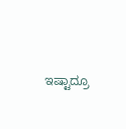ಇಷ್ಟಾದ್ರೂ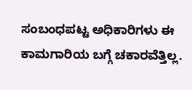ಸಂಬಂಧಪಟ್ಟ ಅಧಿಕಾರಿಗಳು ಈ ಕಾಮಗಾರಿಯ ಬಗ್ಗೆ ಚಕಾರವೆತ್ತಿಲ್ಲ.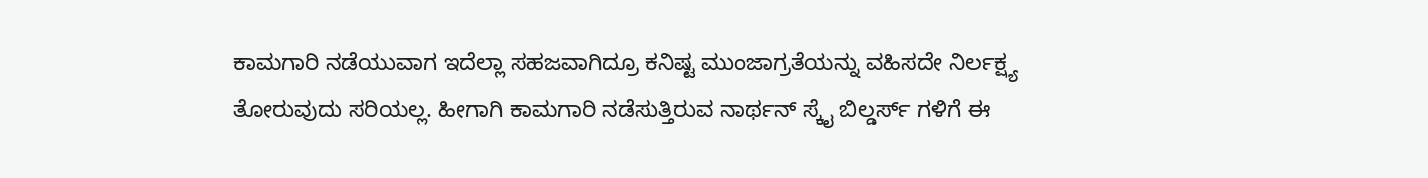ಕಾಮಗಾರಿ ನಡೆಯುವಾಗ ಇದೆಲ್ಲಾ ಸಹಜವಾಗಿದ್ರೂ ಕನಿಷ್ಟ ಮುಂಜಾಗ್ರತೆಯನ್ನು ವಹಿಸದೇ ನಿರ್ಲಕ್ಷ್ಯ ತೋರುವುದು ಸರಿಯಲ್ಲ. ಹೀಗಾಗಿ ಕಾಮಗಾರಿ ನಡೆಸುತ್ತಿರುವ ನಾರ್ಥನ್ ಸ್ಕೈ ಬಿಲ್ಡರ್ಸ್ ಗಳಿಗೆ ಈ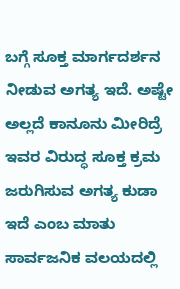ಬಗ್ಗೆ ಸೂಕ್ತ ಮಾರ್ಗದರ್ಶನ ನೀಡುವ ಅಗತ್ಯ ಇದೆ. ಅಷ್ಟೇ ಅಲ್ಲದೆ ಕಾನೂನು ಮೀರಿದ್ರೆ ಇವರ ವಿರುದ್ಧ ಸೂಕ್ತ ಕ್ರಮ ಜರುಗಿಸುವ ಅಗತ್ಯ ಕುಡಾ ಇದೆ ಎಂಬ ಮಾತು ಸಾರ್ವಜನಿಕ ವಲಯದಲ್ಲಿ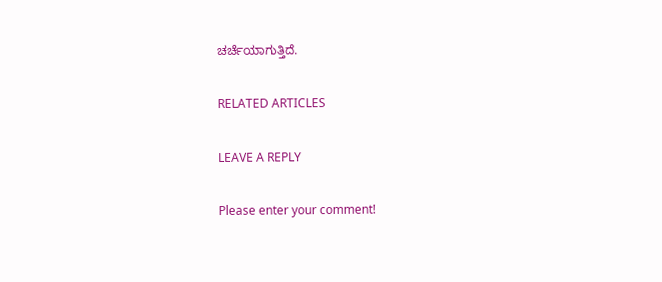ಚರ್ಚೆಯಾಗುತ್ತಿದೆ.

RELATED ARTICLES

LEAVE A REPLY

Please enter your comment!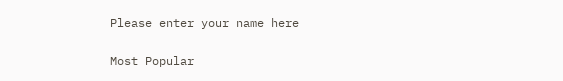Please enter your name here

Most Popular